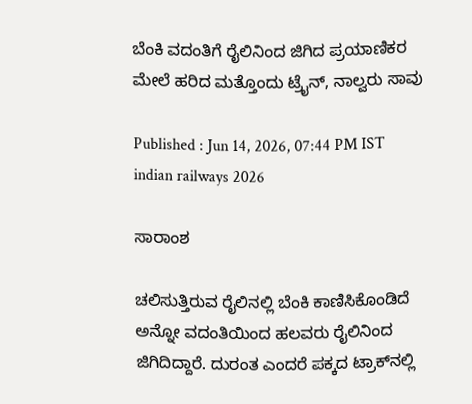ಬೆಂಕಿ ವದಂತಿಗೆ ರೈಲಿನಿಂದ ಜಿಗಿದ ಪ್ರಯಾಣಿಕರ ಮೇಲೆ ಹರಿದ ಮತ್ತೊಂದು ಟ್ರೈನ್, ನಾಲ್ವರು ಸಾವು

Published : Jun 14, 2026, 07:44 PM IST
indian railways 2026

ಸಾರಾಂಶ

ಚಲಿಸುತ್ತಿರುವ ರೈಲಿನಲ್ಲಿ ಬೆಂಕಿ ಕಾಣಿಸಿಕೊಂಡಿದೆ ಅನ್ನೋ ವದಂತಿಯಿಂದ ಹಲವರು ರೈಲಿನಿಂದ ಜಿಗಿದಿದ್ದಾರೆ. ದುರಂತ ಎಂದರೆ ಪಕ್ಕದ ಟ್ರಾಕ್‌ನಲ್ಲಿ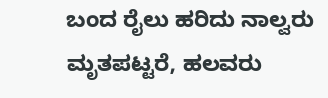ಬಂದ ರೈಲು ಹರಿದು ನಾಲ್ವರು ಮೃತಪಟ್ಟರೆ, ಹಲವರು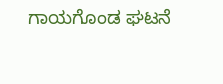ಗಾಯಗೊಂಡ ಘಟನೆ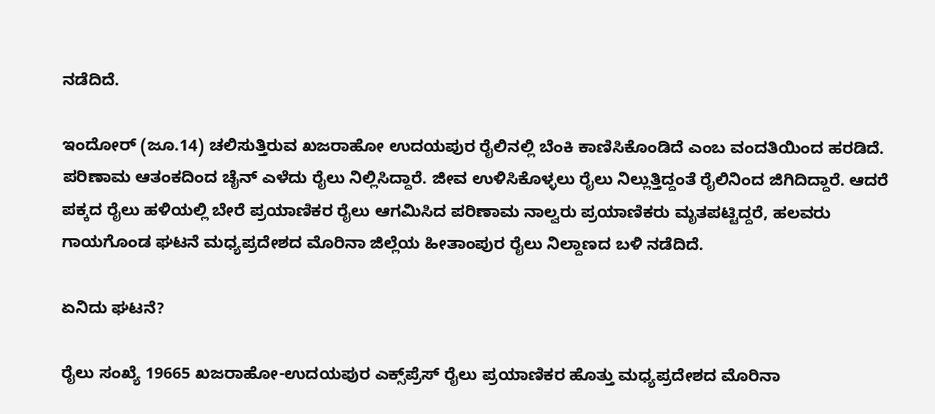ನಡೆದಿದೆ.

ಇಂದೋರ್ (ಜೂ.14) ಚಲಿಸುತ್ತಿರುವ ಖಜರಾಹೋ ಉದಯಪುರ ರೈಲಿನಲ್ಲಿ ಬೆಂಕಿ ಕಾಣಿಸಿಕೊಂಡಿದೆ ಎಂಬ ವಂದತಿಯಿಂದ ಹರಡಿದೆ. ಪರಿಣಾಮ ಆತಂಕದಿಂದ ಚೈನ್ ಎಳೆದು ರೈಲು ನಿಲ್ಲಿಸಿದ್ದಾರೆ. ಜೀವ ಉಳಿಸಿಕೊಳ್ಳಲು ರೈಲು ನಿಲ್ಲುತ್ತಿದ್ದಂತೆ ರೈಲಿನಿಂದ ಜಿಗಿದಿದ್ದಾರೆ. ಆದರೆ ಪಕ್ಕದ ರೈಲು ಹಳಿಯಲ್ಲಿ ಬೇರೆ ಪ್ರಯಾಣಿಕರ ರೈಲು ಆಗಮಿಸಿದ ಪರಿಣಾಮ ನಾಲ್ವರು ಪ್ರಯಾಣಿಕರು ಮೃತಪಟ್ಟಿದ್ದರೆ, ಹಲವರು ಗಾಯಗೊಂಡ ಘಟನೆ ಮಧ್ಯಪ್ರದೇಶದ ಮೊರಿನಾ ಜಿಲ್ಲೆಯ ಹೀತಾಂಪುರ ರೈಲು ನಿಲ್ದಾಣದ ಬಳಿ ನಡೆದಿದೆ.

ಏನಿದು ಘಟನೆ?

ರೈಲು ಸಂಖ್ಯೆ 19665 ಖಜರಾಹೋ-ಉದಯಪುರ ಎಕ್ಸ್‌ಪ್ರೆಸ್ ರೈಲು ಪ್ರಯಾಣಿಕರ ಹೊತ್ತು ಮಧ್ಯಪ್ರದೇಶದ ಮೊರಿನಾ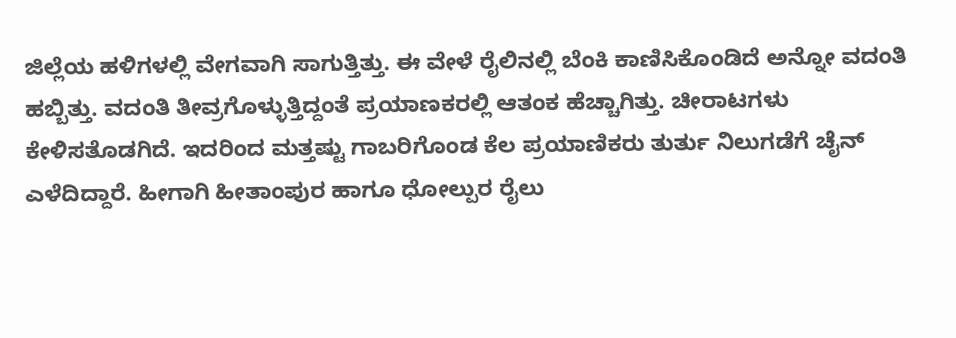ಜಿಲ್ಲೆಯ ಹಳಿಗಳಲ್ಲಿ ವೇಗವಾಗಿ ಸಾಗುತ್ತಿತ್ತು. ಈ ವೇಳೆ ರೈಲಿನಲ್ಲಿ ಬೆಂಕಿ ಕಾಣಿಸಿಕೊಂಡಿದೆ ಅನ್ನೋ ವದಂತಿ ಹಬ್ಬಿತ್ತು. ವದಂತಿ ತೀವ್ರಗೊಳ್ಳುತ್ತಿದ್ದಂತೆ ಪ್ರಯಾಣಕರಲ್ಲಿ ಆತಂಕ ಹೆಚ್ಚಾಗಿತ್ತು. ಚೀರಾಟಗಳು ಕೇಳಿಸತೊಡಗಿದೆ. ಇದರಿಂದ ಮತ್ತಷ್ಟು ಗಾಬರಿಗೊಂಡ ಕೆಲ ಪ್ರಯಾಣಿಕರು ತುರ್ತು ನಿಲುಗಡೆಗೆ ಚೈನ್ ಎಳೆದಿದ್ದಾರೆ. ಹೀಗಾಗಿ ಹೀತಾಂಪುರ ಹಾಗೂ ಧೋಲ್ಪುರ ರೈಲು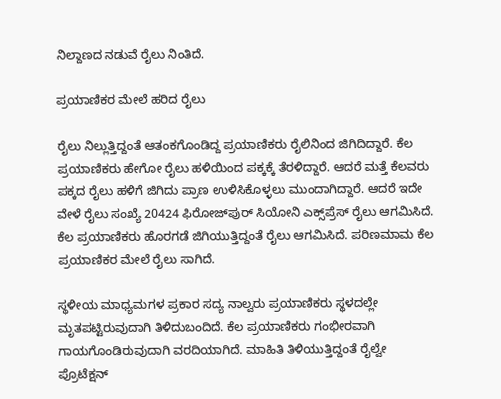ನಿಲ್ದಾಣದ ನಡುವೆ ರೈಲು ನಿಂತಿದೆ.

ಪ್ರಯಾಣಿಕರ ಮೇಲೆ ಹರಿದ ರೈಲು

ರೈಲು ನಿಲ್ಲುತ್ತಿದ್ದಂತೆ ಆತಂಕಗೊಂಡಿದ್ದ ಪ್ರಯಾಣಿಕರು ರೈಲಿನಿಂದ ಜಿಗಿದಿದ್ದಾರೆ. ಕೆಲ ಪ್ರಯಾಣಿಕರು ಹೇಗೋ ರೈಲು ಹಳಿಯಿಂದ ಪಕ್ಕಕ್ಕೆ ತೆರಳಿದ್ದಾರೆ. ಆದರೆ ಮತ್ತೆ ಕೆಲವರು ಪಕ್ಕದ ರೈಲು ಹಳಿಗೆ ಜಿಗಿದು ಪ್ರಾಣ ಉಳಿಸಿಕೊಳ್ಳಲು ಮುಂದಾಗಿದ್ದಾರೆ. ಆದರೆ ಇದೇ ವೇಳೆ ರೈಲು ಸಂಖ್ಯೆ 20424 ಫಿರೋಜ್‌ಪುರ್ ಸಿಯೋನಿ ಎಕ್ಸ್‌ಪ್ರೆಸ್ ರೈಲು ಆಗಮಿಸಿದೆ. ಕೆಲ ಪ್ರಯಾಣಿಕರು ಹೊರಗಡೆ ಜಿಗಿಯುತ್ತಿದ್ದಂತೆ ರೈಲು ಆಗಮಿಸಿದೆ. ಪರಿಣಮಾಮ ಕೆಲ ಪ್ರಯಾಣಿಕರ ಮೇಲೆ ರೈಲು ಸಾಗಿದೆ.

ಸ್ಥಳೀಯ ಮಾಧ್ಯಮಗಳ ಪ್ರಕಾರ ಸದ್ಯ ನಾಲ್ವರು ಪ್ರಯಾಣಿಕರು ಸ್ಥಳದಲ್ಲೇ ಮೃತಪಟ್ಟಿರುವುದಾಗಿ ತಿಳಿದುಬಂದಿದೆ. ಕೆಲ ಪ್ರಯಾಣಿಕರು ಗಂಭೀರವಾಗಿ ಗಾಯಗೊಂಡಿರುವುದಾಗಿ ವರದಿಯಾಗಿದೆ. ಮಾಹಿತಿ ತಿಳಿಯುತ್ತಿದ್ದಂತೆ ರೈಲ್ವೇ ಪ್ರೊಟೆಕ್ಷನ್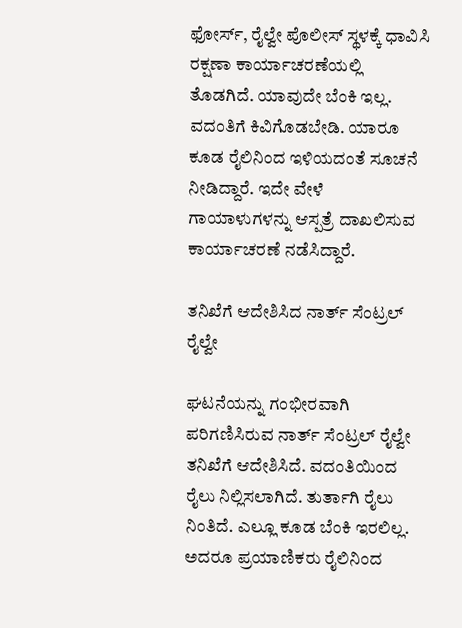ಫೋರ್ಸ್, ರೈಲ್ವೇ ಪೊಲೀಸ್ ಸ್ಥಳಕ್ಕೆ ಧಾವಿಸಿ ರಕ್ಷಣಾ ಕಾರ್ಯಾಚರಣೆಯಲ್ಲಿ ತೊಡಗಿದೆ. ಯಾವುದೇ ಬೆಂಕಿ ಇಲ್ಲ. ವದಂತಿಗೆ ಕಿವಿಗೊಡಬೇಡಿ. ಯಾರೂ ಕೂಡ ರೈಲಿನಿಂದ ಇಳಿಯದಂತೆ ಸೂಚನೆ ನೀಡಿದ್ದಾರೆ. ಇದೇ ವೇಳೆ ಗಾಯಾಳುಗಳನ್ನು ಆಸ್ಪತ್ರೆ ದಾಖಲಿಸುವ ಕಾರ್ಯಾಚರಣೆ ನಡೆಸಿದ್ದಾರೆ.

ತನಿಖೆಗೆ ಆದೇಶಿಸಿದ ನಾರ್ತ್ ಸೆಂಟ್ರಲ್ ರೈಲ್ವೇ

ಘಟನೆಯನ್ನು ಗಂಭೀರವಾಗಿ ಪರಿಗಣಿಸಿರುವ ನಾರ್ತ್ ಸೆಂಟ್ರಲ್ ರೈಲ್ವೇ ತನಿಖೆಗೆ ಆದೇಶಿಸಿದೆ. ವದಂತಿಯಿಂದ ರೈಲು ನಿಲ್ಲಿಸಲಾಗಿದೆ. ತುರ್ತಾಗಿ ರೈಲು ನಿಂತಿದೆ. ಎಲ್ಲೂ ಕೂಡ ಬೆಂಕಿ ಇರಲಿಲ್ಲ. ಅದರೂ ಪ್ರಯಾಣಿಕರು ರೈಲಿನಿಂದ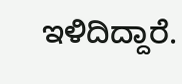ಇಳಿದಿದ್ದಾರೆ.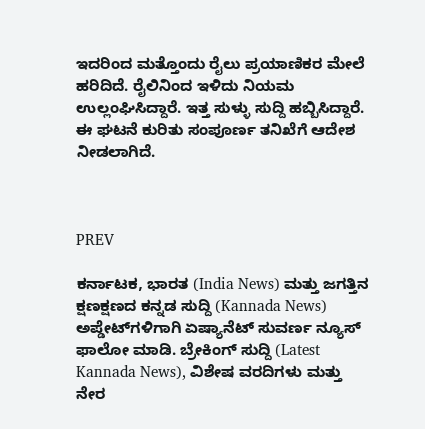ಇದರಿಂದ ಮತ್ತೊಂದು ರೈಲು ಪ್ರಯಾಣಿಕರ ಮೇಲೆ ಹರಿದಿದೆ. ರೈಲಿನಿಂದ ಇಳಿದು ನಿಯಮ ಉಲ್ಲಂಘಿಸಿದ್ದಾರೆ. ಇತ್ತ ಸುಳ್ಳು ಸುದ್ದಿ ಹಬ್ಬಿಸಿದ್ದಾರೆ. ಈ ಘಟನೆ ಕುರಿತು ಸಂಪೂರ್ಣ ತನಿಖೆಗೆ ಆದೇಶ ನೀಡಲಾಗಿದೆ.



PREV

ಕರ್ನಾಟಕ, ಭಾರತ (India News) ಮತ್ತು ಜಗತ್ತಿನ ಕ್ಷಣಕ್ಷಣದ ಕನ್ನಡ ಸುದ್ದಿ (Kannada News) ಅಪ್ಡೇಟ್‌ಗಳಿಗಾಗಿ ಏಷ್ಯಾನೆಟ್ ಸುವರ್ಣ ನ್ಯೂಸ್‌ ಫಾಲೋ ಮಾಡಿ. ಬ್ರೇಕಿಂಗ್ ಸುದ್ದಿ (Latest Kannada News), ವಿಶೇಷ ವರದಿಗಳು ಮತ್ತು ನೇರ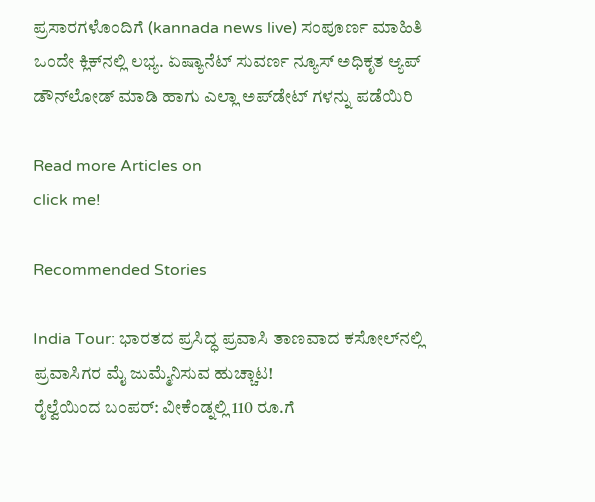ಪ್ರಸಾರಗಳೊಂದಿಗೆ (kannada news live) ಸಂಪೂರ್ಣ ಮಾಹಿತಿ ಒಂದೇ ಕ್ಲಿಕ್‌ನಲ್ಲಿ ಲಭ್ಯ. ಏಷ್ಯಾನೆಟ್ ಸುವರ್ಣ ನ್ಯೂಸ್ ಅಧಿಕೃತ ಆ್ಯಪ್ ಡೌನ್‌ಲೋಡ್ ಮಾಡಿ ಹಾಗು ಎಲ್ಲಾ ಅಪ್‌ಡೇಟ್ ಗಳನ್ನು ಪಡೆಯಿರಿ

Read more Articles on
click me!

Recommended Stories

India Tour: ಭಾರತದ ಪ್ರಸಿದ್ಧ ಪ್ರವಾಸಿ ತಾಣವಾದ ಕಸೋಲ್‌ನಲ್ಲಿ ಪ್ರವಾಸಿಗರ ಮೈ ಜುಮ್ಮೆನಿಸುವ ಹುಚ್ಚಾಟ!
ರೈಲ್ವೆಯಿಂದ ಬಂಪರ್: ವೀಕೆಂಡ್ನಲ್ಲಿ 110 ರೂ.ಗೆ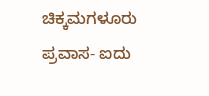ಚಿಕ್ಕಮಗಳೂರು ಪ್ರವಾಸ- ಐದು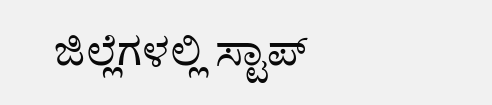ಜಿಲ್ಲೆಗಳಲ್ಲಿ ಸ್ಟಾಪ್